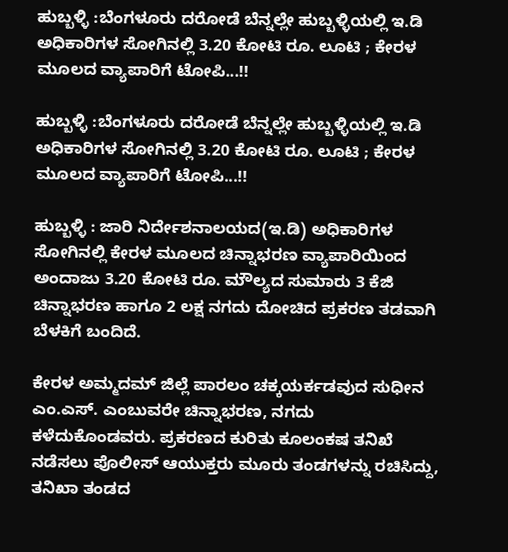ಹುಬ್ಬಳ್ಳಿ :ಬೆಂಗಳೂರು ದರೋಡೆ ಬೆನ್ನಲ್ಲೇ ಹುಬ್ಬಳ್ಳಿಯಲ್ಲಿ ಇ.ಡಿ ಅಧಿಕಾರಿಗಳ ಸೋಗಿನಲ್ಲಿ 3.20 ಕೋಟಿ ರೂ. ಲೂಟಿ ; ಕೇರಳ ಮೂಲದ ವ್ಯಾಪಾರಿಗೆ ಟೋಪಿ...!!

ಹುಬ್ಬಳ್ಳಿ :ಬೆಂಗಳೂರು ದರೋಡೆ ಬೆನ್ನಲ್ಲೇ ಹುಬ್ಬಳ್ಳಿಯಲ್ಲಿ ಇ.ಡಿ ಅಧಿಕಾರಿಗಳ ಸೋಗಿನಲ್ಲಿ 3.20 ಕೋಟಿ ರೂ. ಲೂಟಿ ; ಕೇರಳ ಮೂಲದ ವ್ಯಾಪಾರಿಗೆ ಟೋಪಿ...!!

ಹುಬ್ಬಳ್ಳಿ : ಜಾರಿ ನಿರ್ದೇಶನಾಲಯದ(ಇ.ಡಿ) ಅಧಿಕಾರಿಗಳ ಸೋಗಿನಲ್ಲಿ ಕೇರಳ ಮೂಲದ ಚಿನ್ನಾಭರಣ ವ್ಯಾಪಾರಿಯಿಂದ ಅಂದಾಜು 3.20 ಕೋಟಿ ರೂ. ಮೌಲ್ಯದ ಸುಮಾರು 3 ಕೆಜಿ ಚಿನ್ನಾಭರಣ ಹಾಗೂ 2 ಲಕ್ಷ ನಗದು ದೋಚಿದ ಪ್ರಕರಣ ತಡವಾಗಿ ಬೆಳಕಿಗೆ ಬಂದಿದೆ.

ಕೇರಳ ಅಮ್ಮದಮ್ ಜಿಲ್ಲೆ ಪಾರಲಂ ಚಕ್ಕಯರ್ಕಡವುದ ಸುಧೀನ ಎಂ.ಎಸ್. ಎಂಬುವರೇ ಚಿನ್ನಾಭರಣ, ನಗದು ಕಳೆದುಕೊಂಡವರು. ಪ್ರಕರಣದ ಕುರಿತು ಕೂಲಂಕಷ ತನಿಖೆ ನಡೆಸಲು ಪೊಲೀಸ್ ಆಯುಕ್ತರು ಮೂರು ತಂಡಗಳನ್ನು ರಚಿಸಿದ್ದು, ತನಿಖಾ ತಂಡದ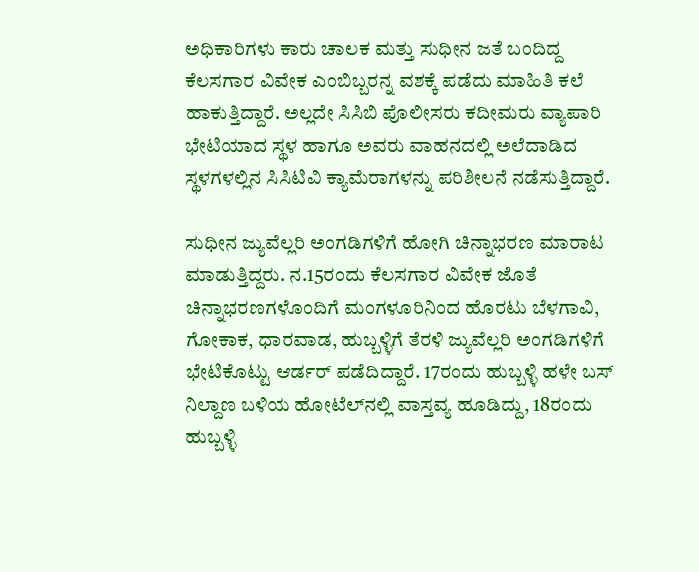ಅಧಿಕಾರಿಗಳು ಕಾರು ಚಾಲಕ ಮತ್ತು ಸುಧೀನ ಜತೆ ಬಂದಿದ್ದ ಕೆಲಸಗಾರ ವಿವೇಕ ಎಂಬಿಬ್ಬರನ್ನ ವಶಕ್ಕೆ ಪಡೆದು ಮಾಹಿತಿ ಕಲೆ ಹಾಕುತ್ತಿದ್ದಾರೆ. ಅಲ್ಲದೇ ಸಿಸಿಬಿ ಪೊಲೀಸರು ಕದೀಮರು ವ್ಯಾಪಾರಿ ಭೇಟಿಯಾದ ಸ್ಥಳ ಹಾಗೂ ಅವರು ವಾಹನದಲ್ಲಿ ಅಲೆದಾಡಿದ ಸ್ಥಳಗಳಲ್ಲಿನ ಸಿಸಿಟಿವಿ ಕ್ಯಾಮೆರಾಗಳನ್ನು ಪರಿಶೀಲನೆ ನಡೆಸುತ್ತಿದ್ದಾರೆ.

ಸುಧೀನ ಜ್ಯುವೆಲ್ಲರಿ ಅಂಗಡಿಗಳಿಗೆ ಹೋಗಿ ಚಿನ್ನಾಭರಣ ಮಾರಾಟ ಮಾಡುತ್ತಿದ್ದರು. ನ.15ರಂದು ಕೆಲಸಗಾರ ವಿವೇಕ ಜೊತೆ ಚಿನ್ನಾಭರಣಗಳೊಂದಿಗೆ ಮಂಗಳೂರಿನಿಂದ ಹೊರಟು ಬೆಳಗಾವಿ, ಗೋಕಾಕ, ಧಾರವಾಡ, ಹುಬ್ಬಳ್ಳಿಗೆ ತೆರಳಿ ಜ್ಯುವೆಲ್ಲರಿ ಅಂಗಡಿಗಳಿಗೆ ಭೇಟಿಕೊಟ್ಟು ಆರ್ಡರ್ ಪಡೆದಿದ್ದಾರೆ. 17ರಂದು ಹುಬ್ಬಳ್ಳಿ ಹಳೇ ಬಸ್ ನಿಲ್ದಾಣ ಬಳಿಯ ಹೋಟೆಲ್‌ನಲ್ಲಿ ವಾಸ್ತವ್ಯ ಹೂಡಿದ್ದು, 18ರಂದು ಹುಬ್ಬಳ್ಳಿ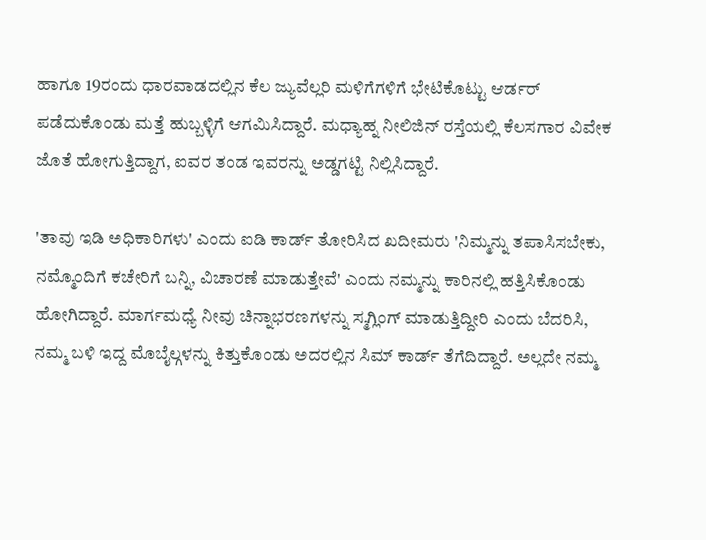ಹಾಗೂ 19ರಂದು ಧಾರವಾಡದಲ್ಲಿನ ಕೆಲ ಜ್ಯುವೆಲ್ಲರಿ ಮಳಿಗೆಗಳಿಗೆ ಭೇಟಿಕೊಟ್ಟು ಆರ್ಡರ್ ಪಡೆದುಕೊಂಡು ಮತ್ತೆ ಹುಬ್ಬಳ್ಳಿಗೆ ಆಗಮಿಸಿದ್ದಾರೆ. ಮಧ್ಯಾಹ್ನ ನೀಲಿಜಿನ್ ರಸ್ತೆಯಲ್ಲಿ ಕೆಲಸಗಾರ ವಿವೇಕ ಜೊತೆ ಹೋಗುತ್ತಿದ್ದಾಗ, ಐವರ ತಂಡ ಇವರನ್ನು ಅಡ್ಡಗಟ್ಟಿ ನಿಲ್ಲಿಸಿದ್ದಾರೆ.

'ತಾವು ಇಡಿ ಅಧಿಕಾರಿಗಳು' ಎಂದು ಐಡಿ ಕಾರ್ಡ್ ತೋರಿಸಿದ ಖದೀಮರು 'ನಿಮ್ಮನ್ನು ತಪಾಸಿಸಬೇಕು, ನಮ್ಮೊಂದಿಗೆ ಕಚೇರಿಗೆ ಬನ್ನಿ, ವಿಚಾರಣೆ ಮಾಡುತ್ತೇವೆ' ಎಂದು ನಮ್ಮನ್ನು ಕಾರಿನಲ್ಲಿ ಹತ್ತಿಸಿಕೊಂಡು ಹೋಗಿದ್ದಾರೆ. ಮಾರ್ಗಮಧ್ಯೆ ನೀವು ಚಿನ್ನಾಭರಣಗಳನ್ನು ಸ್ಮಗ್ಲಿಂಗ್ ಮಾಡುತ್ತಿದ್ದೀರಿ ಎಂದು ಬೆದರಿಸಿ, ನಮ್ಮ ಬಳಿ ಇದ್ದ ಮೊಬೈಲ್ಗಳನ್ನು ಕಿತ್ತುಕೊಂಡು ಅದರಲ್ಲಿನ ಸಿಮ್ ಕಾರ್ಡ್ ತೆಗೆದಿದ್ದಾರೆ. ಅಲ್ಲದೇ ನಮ್ಮ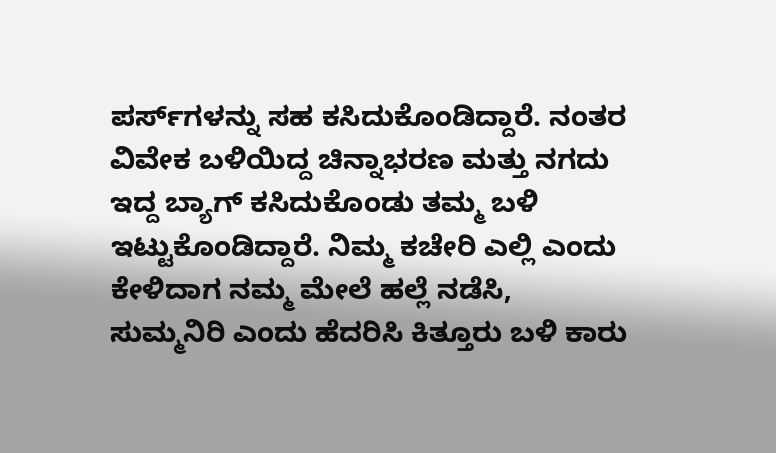ಪರ್ಸ್‌ಗಳನ್ನು ಸಹ ಕಸಿದುಕೊಂಡಿದ್ದಾರೆ. ನಂತರ ವಿವೇಕ ಬಳಿಯಿದ್ದ ಚಿನ್ನಾಭರಣ ಮತ್ತು ನಗದು ಇದ್ದ ಬ್ಯಾಗ್ ಕಸಿದುಕೊಂಡು ತಮ್ಮ ಬಳಿ ಇಟ್ಟುಕೊಂಡಿದ್ದಾರೆ. ನಿಮ್ಮ ಕಚೇರಿ ಎಲ್ಲಿ ಎಂದು ಕೇಳಿದಾಗ ನಮ್ಮ ಮೇಲೆ ಹಲ್ಲೆ ನಡೆಸಿ, ಸುಮ್ಮನಿರಿ ಎಂದು ಹೆದರಿಸಿ ಕಿತ್ತೂರು ಬಳಿ ಕಾರು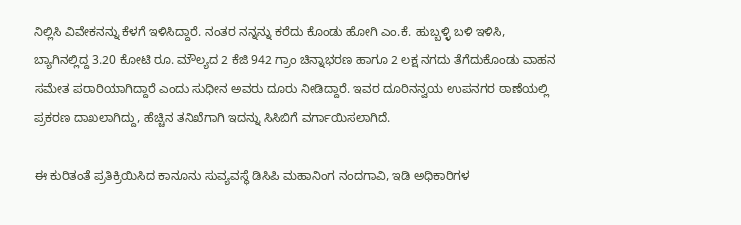ನಿಲ್ಲಿಸಿ ವಿವೇಕನನ್ನು ಕೆಳಗೆ ಇಳಿಸಿದ್ದಾರೆ. ನಂತರ ನನ್ನನ್ನು ಕರೆದು ಕೊಂಡು ಹೋಗಿ ಎಂ.ಕೆ. ಹುಬ್ಬಳ್ಳಿ ಬಳಿ ಇಳಿಸಿ, ಬ್ಯಾಗಿನಲ್ಲಿದ್ದ 3.20 ಕೋಟಿ ರೂ. ಮೌಲ್ಯದ 2 ಕೆಜಿ 942 ಗ್ರಾಂ ಚಿನ್ನಾಭರಣ ಹಾಗೂ 2 ಲಕ್ಷ ನಗದು ತೆಗೆದುಕೊಂಡು ವಾಹನ ಸಮೇತ ಪರಾರಿಯಾಗಿದ್ದಾರೆ ಎಂದು ಸುಧೀನ ಅವರು ದೂರು ನೀಡಿದ್ದಾರೆ. ಇವರ ದೂರಿನನ್ವಯ ಉಪನಗರ ಠಾಣೆಯಲ್ಲಿ ಪ್ರಕರಣ ದಾಖಲಾಗಿದ್ದು, ಹೆಚ್ಚಿನ ತನಿಖೆಗಾಗಿ ಇದನ್ನು ಸಿಸಿಬಿಗೆ ವರ್ಗಾಯಿಸಲಾಗಿದೆ.

ಈ ಕುರಿತಂತೆ ಪ್ರತಿಕ್ರಿಯಿಸಿದ ಕಾನೂನು ಸುವ್ಯವಸ್ಥೆ ಡಿಸಿಪಿ ಮಹಾನಿಂಗ ನಂದಗಾವಿ, ಇಡಿ ಅಧಿಕಾರಿಗಳ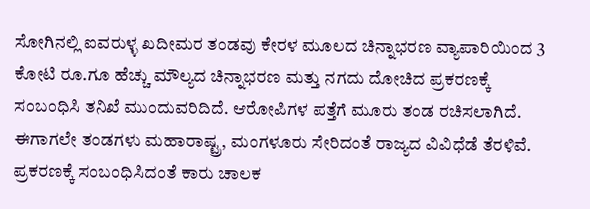ಸೋಗಿನಲ್ಲಿ ಐವರುಳ್ಳ ಖದೀಮರ ತಂಡವು ಕೇರಳ ಮೂಲದ ಚಿನ್ನಾಭರಣ ವ್ಯಾಪಾರಿಯಿಂದ 3 ಕೋಟಿ ರೂ.ಗೂ ಹೆಚ್ಚು ಮೌಲ್ಯದ ಚಿನ್ನಾಭರಣ ಮತ್ತು ನಗದು ದೋಚಿದ ಪ್ರಕರಣಕ್ಕೆ ಸಂಬಂಧಿಸಿ ತನಿಖೆ ಮುಂದುವರಿದಿದೆ. ಆರೋಪಿಗಳ ಪತ್ತೆಗೆ ಮೂರು ತಂಡ ರಚಿಸಲಾಗಿದೆ. ಈಗಾಗಲೇ ತಂಡಗಳು ಮಹಾರಾಷ್ಟ್ರ, ಮಂಗಳೂರು ಸೇರಿದಂತೆ ರಾಜ್ಯದ ವಿವಿಧೆಡೆ ತೆರಳಿವೆ.  ಪ್ರಕರಣಕ್ಕೆ ಸಂಬಂಧಿಸಿದಂತೆ ಕಾರು ಚಾಲಕ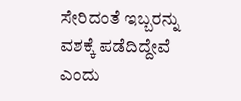ಸೇರಿದಂತೆ ಇಬ್ಬರನ್ನು ವಶಕ್ಕೆ ಪಡೆದಿದ್ದೇವೆ ಎಂದು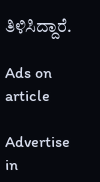ತಿಳಿಸಿದ್ದಾರೆ.

Ads on article

Advertise in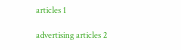articles 1

advertising articles 2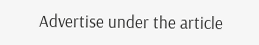Advertise under the article